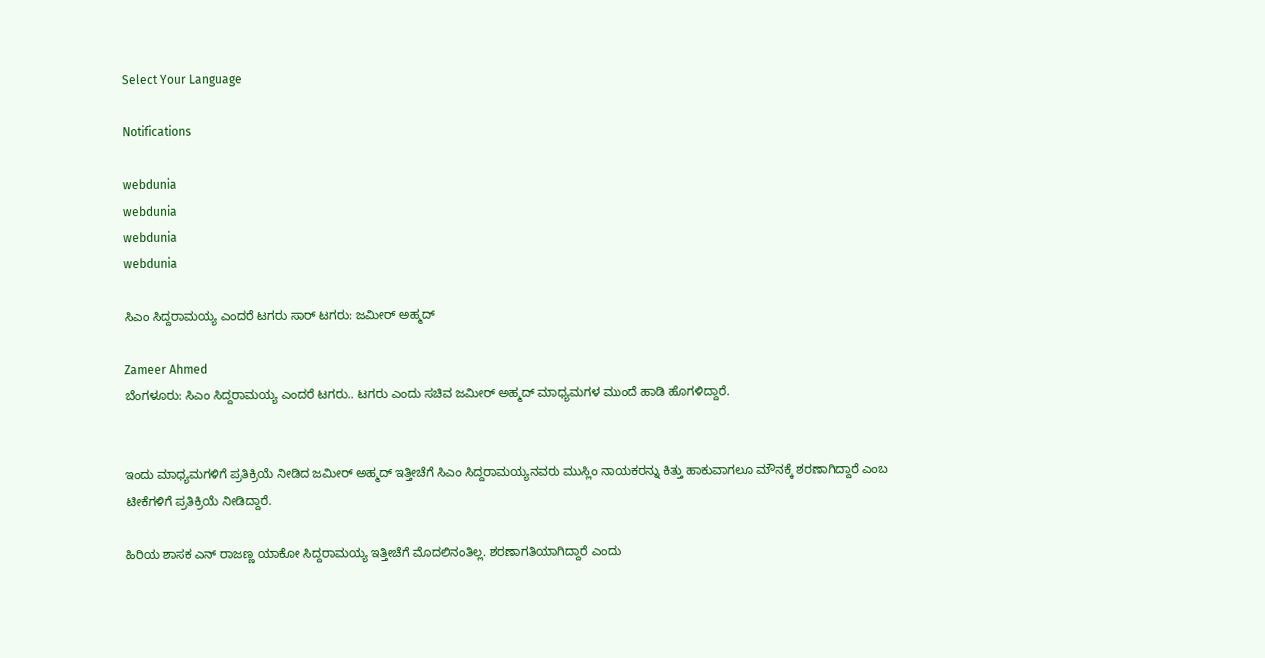Select Your Language

Notifications

webdunia
webdunia
webdunia
webdunia

ಸಿಎಂ ಸಿದ್ದರಾಮಯ್ಯ ಎಂದರೆ ಟಗರು ಸಾರ್ ಟಗರು: ಜಮೀರ್ ಅಹ್ಮದ್

Zameer Ahmed
ಬೆಂಗಳೂರು: ಸಿಎಂ ಸಿದ್ದರಾಮಯ್ಯ ಎಂದರೆ ಟಗರು.. ಟಗರು ಎಂದು ಸಚಿವ ಜಮೀರ್ ಅಹ್ಮದ್ ಮಾಧ್ಯಮಗಳ ಮುಂದೆ ಹಾಡಿ ಹೊಗಳಿದ್ದಾರೆ.


ಇಂದು ಮಾಧ್ಯಮಗಳಿಗೆ ಪ್ರತಿಕ್ರಿಯೆ ನೀಡಿದ ಜಮೀರ್ ಅಹ್ಮದ್ ಇತ್ತೀಚೆಗೆ ಸಿಎಂ ಸಿದ್ದರಾಮಯ್ಯನವರು ಮುಸ್ಲಿಂ ನಾಯಕರನ್ನು ಕಿತ್ತು ಹಾಕುವಾಗಲೂ ಮೌನಕ್ಕೆ ಶರಣಾಗಿದ್ದಾರೆ ಎಂಬ ಟೀಕೆಗಳಿಗೆ ಪ್ರತಿಕ್ರಿಯೆ ನೀಡಿದ್ದಾರೆ.

ಹಿರಿಯ ಶಾಸಕ ಎನ್ ರಾಜಣ್ಣ ಯಾಕೋ ಸಿದ್ದರಾಮಯ್ಯ ಇತ್ತೀಚೆಗೆ ಮೊದಲಿನಂತಿಲ್ಲ. ಶರಣಾಗತಿಯಾಗಿದ್ದಾರೆ ಎಂದು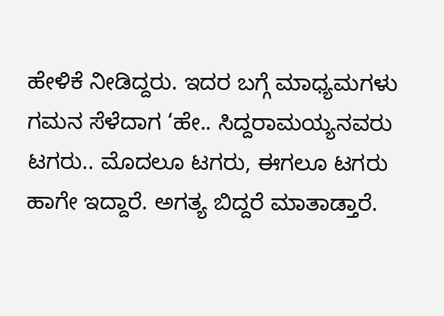ಹೇಳಿಕೆ ನೀಡಿದ್ದರು. ಇದರ ಬಗ್ಗೆ ಮಾಧ್ಯಮಗಳು ಗಮನ ಸೆಳೆದಾಗ ‘ಹೇ.. ಸಿದ್ದರಾಮಯ್ಯನವರು ಟಗರು.. ಮೊದಲೂ ಟಗರು, ಈಗಲೂ ಟಗರು ಹಾಗೇ ಇದ್ದಾರೆ. ಅಗತ್ಯ ಬಿದ್ದರೆ ಮಾತಾಡ್ತಾರೆ.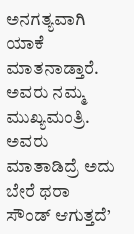ಅನಗತ್ಯವಾಗಿ ಯಾಕೆ ಮಾತನಾಡ್ತಾರೆ. ಅವರು ನಮ್ಮ ಮುಖ್ಯಮಂತ್ರಿ. ಅವರು ಮಾತಾಡಿದ್ರೆ ಅದು ಬೇರೆ ಥರಾ ಸೌಂಡ್ ಆಗುತ್ತದೆ’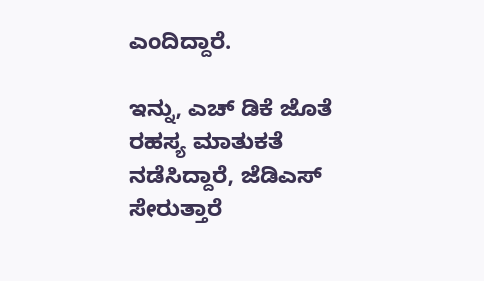ಎಂದಿದ್ದಾರೆ.

ಇನ್ನು, ಎಚ್ ಡಿಕೆ ಜೊತೆ ರಹಸ್ಯ ಮಾತುಕತೆ ನಡೆಸಿದ್ದಾರೆ, ಜೆಡಿಎಸ್ ಸೇರುತ್ತಾರೆ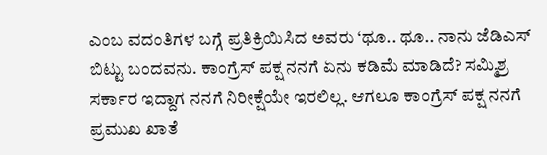ಎಂಬ ವದಂತಿಗಳ ಬಗ್ಗೆ ಪ್ರತಿಕ್ರಿಯಿಸಿದ ಅವರು ‘ಥೂ.. ಥೂ.. ನಾನು ಜೆಡಿಎಸ್ ಬಿಟ್ಟು ಬಂದವನು. ಕಾಂಗ್ರೆಸ್ ಪಕ್ಷ ನನಗೆ ಏನು ಕಡಿಮೆ ಮಾಡಿದೆ? ಸಮ್ಮಿಶ್ರ ಸರ್ಕಾರ ಇದ್ದಾಗ ನನಗೆ ನಿರೀಕ್ಷೆಯೇ ಇರಲಿಲ್ಲ. ಆಗಲೂ ಕಾಂಗ್ರೆಸ್ ಪಕ್ಷ ನನಗೆ ಪ್ರಮುಖ ಖಾತೆ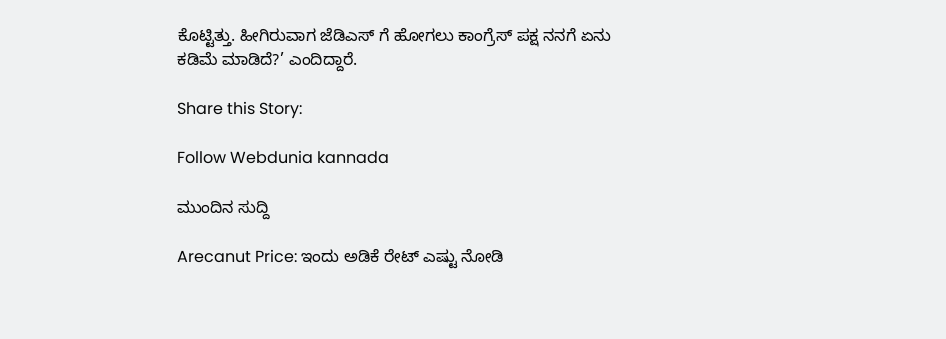ಕೊಟ್ಟಿತ್ತು. ಹೀಗಿರುವಾಗ ಜೆಡಿಎಸ್ ಗೆ ಹೋಗಲು ಕಾಂಗ್ರೆಸ್ ಪಕ್ಷ ನನಗೆ ಏನು ಕಡಿಮೆ ಮಾಡಿದೆ?’ ಎಂದಿದ್ದಾರೆ.

Share this Story:

Follow Webdunia kannada

ಮುಂದಿನ ಸುದ್ದಿ

Arecanut Price: ಇಂದು ಅಡಿಕೆ ರೇಟ್ ಎಷ್ಟು ನೋಡಿ